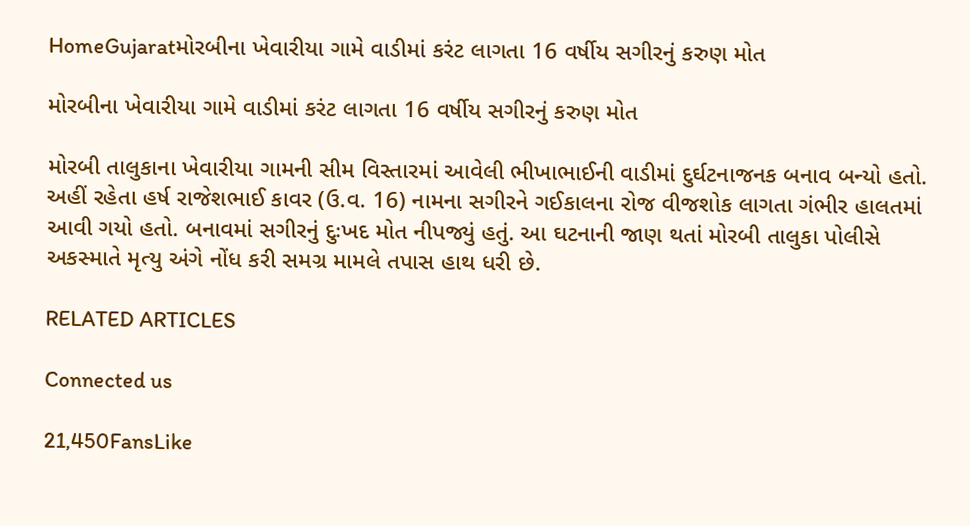HomeGujaratમોરબીના ખેવારીયા ગામે વાડીમાં કરંટ લાગતા 16 વર્ષીય સગીરનું કરુણ મોત

મોરબીના ખેવારીયા ગામે વાડીમાં કરંટ લાગતા 16 વર્ષીય સગીરનું કરુણ મોત

મોરબી તાલુકાના ખેવારીયા ગામની સીમ વિસ્તારમાં આવેલી ભીખાભાઈની વાડીમાં દુર્ઘટનાજનક બનાવ બન્યો હતો. અહીં રહેતા હર્ષ રાજેશભાઈ કાવર (ઉ.વ. 16) નામના સગીરને ગઈકાલના રોજ વીજશોક લાગતા ગંભીર હાલતમાં આવી ગયો હતો. બનાવમાં સગીરનું દુઃખદ મોત નીપજ્યું હતું. આ ઘટનાની જાણ થતાં મોરબી તાલુકા પોલીસે અકસ્માતે મૃત્યુ અંગે નોંધ કરી સમગ્ર મામલે તપાસ હાથ ધરી છે.

RELATED ARTICLES

Connected us

21,450FansLike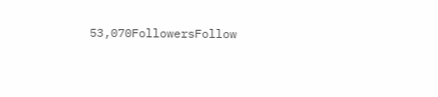53,070FollowersFollow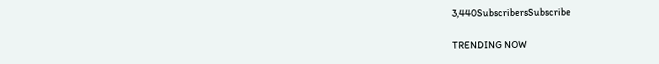3,440SubscribersSubscribe

TRENDING NOW